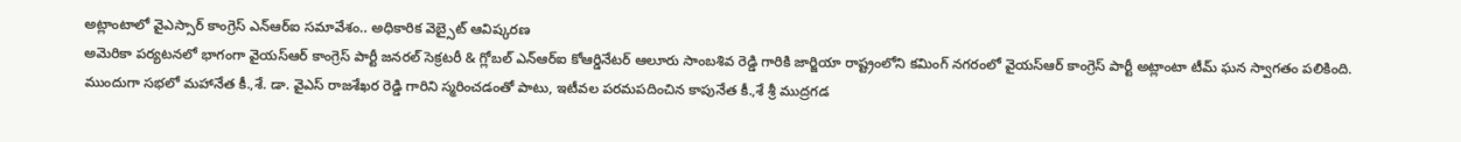అట్లాంటాలో వైఎస్సార్ కాంగ్రెస్ ఎన్ఆర్ఐ సమావేశం.. అధికారిక వెబ్సైట్ ఆవిష్కరణ
అమెరికా పర్యటనలో భాగంగా వైయస్ఆర్ కాంగ్రెస్ పార్టీ జనరల్ సెక్రటరీ & గ్లోబల్ ఎన్ఆర్ఐ కోఆర్డినేటర్ ఆలూరు సాంబశివ రెడ్డి గారికి జార్జియా రాష్ట్రంలోని కమింగ్ నగరంలో వైయస్ఆర్ కాంగ్రెస్ పార్టీ అట్లాంటా టీమ్ ఘన స్వాగతం పలికింది.
ముందుగా సభలో మహానేత కీ.,శే. డా. వైఎస్ రాజశేఖర రెడ్డి గారిని స్మరించడంతో పాటు, ఇటీవల పరమపదించిన కాపునేత కీ.,శే శ్రీ ముద్రగడ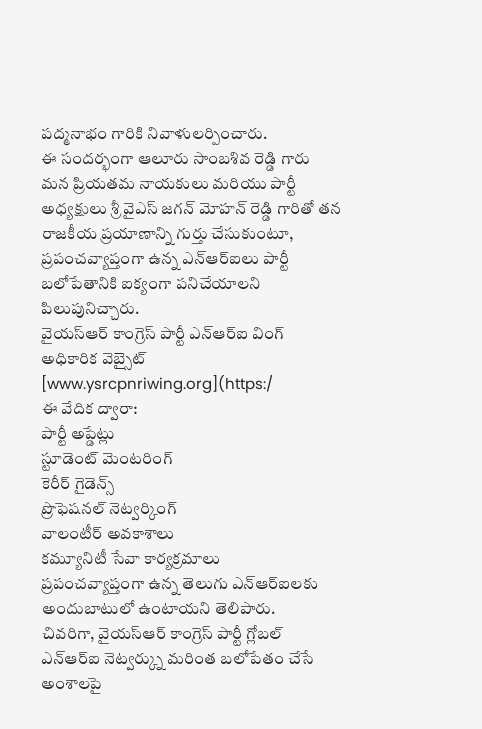పద్మనాభం గారికి నివాళులర్పించారు.
ఈ సందర్భంగా ఆలూరు సాంబశివ రెడ్డి గారు మన ప్రియతమ నాయకులు మరియు పార్టీ అధ్యక్షులు శ్రీ వైఎస్ జగన్ మోహన్ రెడ్డి గారితో తన రాజకీయ ప్రయాణాన్ని గుర్తు చేసుకుంటూ, ప్రపంచవ్యాప్తంగా ఉన్న ఎన్ఆర్ఐలు పార్టీ బలోపేతానికి ఐక్యంగా పనిచేయాలని పిలుపునిచ్చారు.
వైయస్ఆర్ కాంగ్రెస్ పార్టీ ఎన్ఆర్ఐ వింగ్ అధికారిక వెబ్సైట్
[www.ysrcpnriwing.org](https:/
ఈ వేదిక ద్వారా:
పార్టీ అప్డేట్లు
స్టూడెంట్ మెంటరింగ్
కెరీర్ గైడెన్స్
ప్రొఫెషనల్ నెట్వర్కింగ్
వాలంటీర్ అవకాశాలు
కమ్యూనిటీ సేవా కార్యక్రమాలు
ప్రపంచవ్యాప్తంగా ఉన్న తెలుగు ఎన్ఆర్ఐలకు అందుబాటులో ఉంటాయని తెలిపారు.
చివరిగా, వైయస్ఆర్ కాంగ్రెస్ పార్టీ గ్లోబల్ ఎన్ఆర్ఐ నెట్వర్క్ను మరింత బలోపేతం చేసే అంశాలపై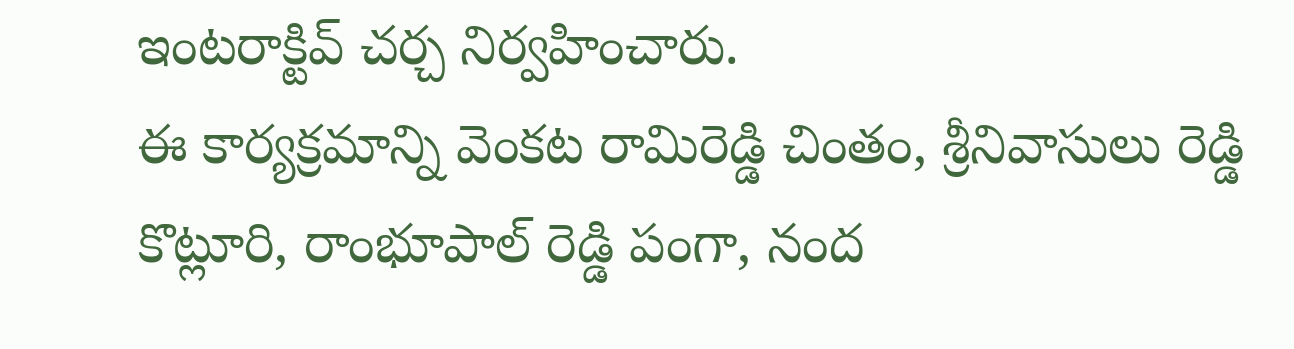ఇంటరాక్టివ్ చర్చ నిర్వహించారు.
ఈ కార్యక్రమాన్ని వెంకట రామిరెడ్డి చింతం, శ్రీనివాసులు రెడ్డి కొట్లూరి, రాంభూపాల్ రెడ్డి పంగా, నంద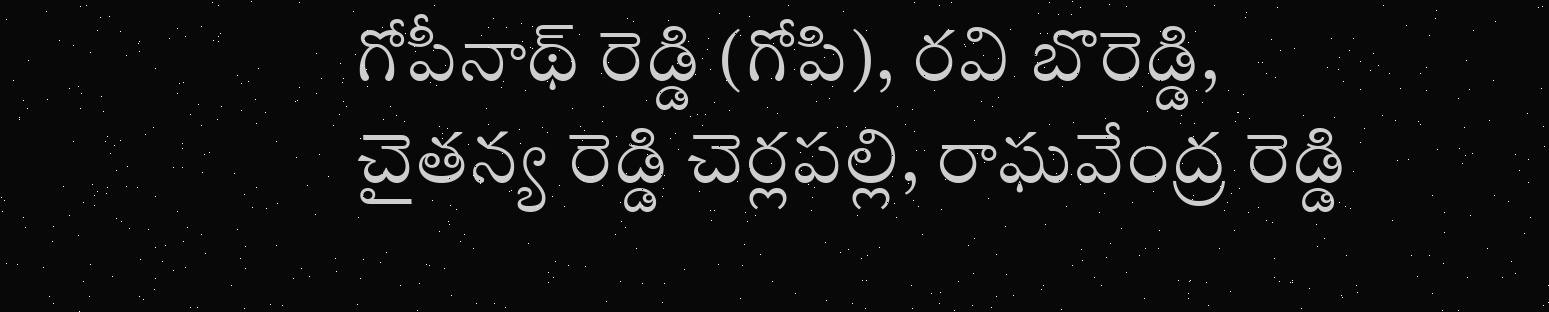గోపీనాథ్ రెడ్డి (గోపి), రవి బొరెడ్డి, చైతన్య రెడ్డి చెర్లపల్లి, రాఘవేంద్ర రెడ్డి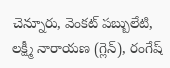చెన్నూరు, వెంకట్ పబ్బులేటి, లక్ష్మీ నారాయణ (గ్లెన్), రంగేష్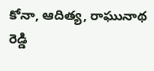కోనా, ఆదిత్య, రాఘునాథ రెడ్డి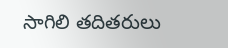సాగిలి తదితరులు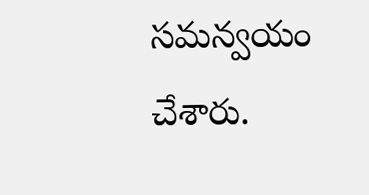సమన్వయం చేశారు.